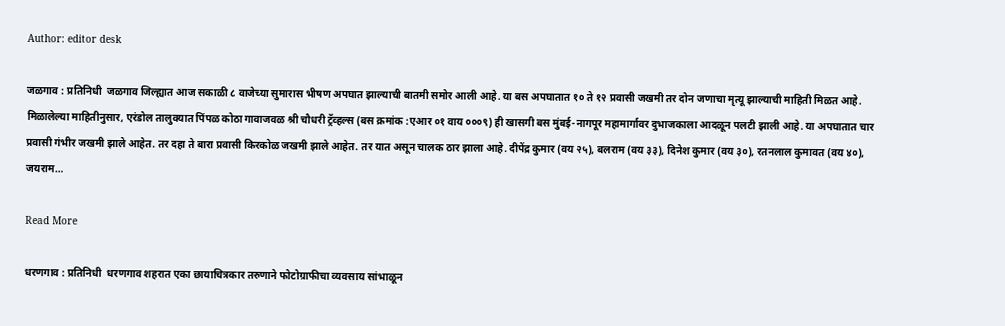Author: editor desk

जळगाव : प्रतिनिधी  जळगाव जिल्ह्यात आज सकाळी ८ वाजेच्या सुमारास भीषण अपघात झाल्याची बातमी समोर आली आहे. या बस अपघातात १० ते १२ प्रवासी जखमी तर दोन जणाचा मृत्यू झाल्याची माहिती मिळत आहे. मिळालेल्या माहितीनुसार, एरंडोल तालुक्यात पिंपळ कोठा गावाजवळ श्री चौधरी ट्रॅव्हल्स (बस क्रमांक :एआर ०१ वाय ०००९) ही खासगी बस मुंबई-नागपूर महामार्गावर दुभाजकाला आदळून पलटी झाली आहे. या अपघातात चार प्रवासी गंभीर जखमी झाले आहेत. तर दहा ते बारा प्रवासी किरकोळ जखमी झाले आहेत. तर यात असून चालक ठार झाला आहे. दीपेंद्र कुमार (वय २५), बलराम (वय ३३), दिनेश कुमार (वय ३०), रतनलाल कुमावत (वय ४०), जयराम…

Read More

धरणगाव : प्रतिनिधी  धरणगाव शहरात एका छायाचित्रकार तरुणाने फोटोग्राफीचा व्यवसाय सांभाळून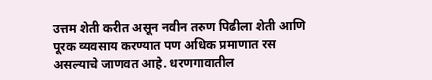उत्तम शेती करीत असून नवीन तरुण पिढीला शेती आणि पूरक व्यवसाय करण्यात पण अधिक प्रमाणात रस असल्याचे जाणवत आहे. धरणगावातील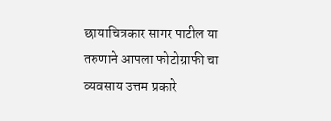छायाचित्रकार सागर पाटील या तरुणाने आपला फोटोग्राफी चा व्यवसाय उत्तम प्रकारे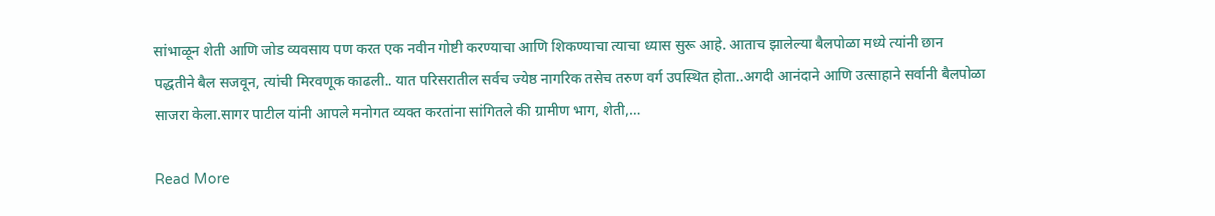सांभाळून शेती आणि जोड व्यवसाय पण करत एक नवीन गोष्टी करण्याचा आणि शिकण्याचा त्याचा ध्यास सुरू आहे. आताच झालेल्या बैलपोळा मध्ये त्यांनी छान पद्धतीने बैल सजवून, त्यांची मिरवणूक काढली.. यात परिसरातील सर्वच ज्येष्ठ नागरिक तसेच तरुण वर्ग उपस्थित होता..अगदी आनंदाने आणि उत्साहाने सर्वानी बैलपोळा साजरा केला.सागर पाटील यांनी आपले मनोगत व्यक्त करतांना सांगितले की ग्रामीण भाग, शेती,…

Read More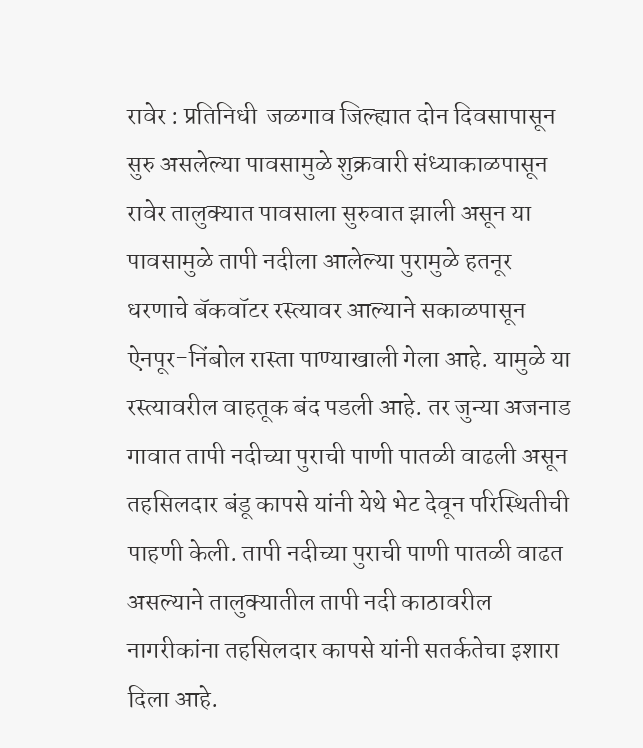रावेर : प्रतिनिधी  जळगाव जिल्ह्यात दोन दिवसापासून सुरु असलेल्या पावसामुळे शुक्रवारी संध्याकाळपासून रावेर तालुक्यात पावसाला सुरुवात झाली असून या पावसामुळे तापी नदीला आलेल्या पुरामुळे हतनूर धरणाचे बॅकवॉटर रस्त्यावर आल्याने सकाळपासून ऐनपूर-निंबोल रास्ता पाण्याखाली गेला आहे. यामुळे या रस्त्यावरील वाहतूक बंद पडली आहे. तर जुन्या अजनाड गावात तापी नदीच्या पुराची पाणी पातळी वाढली असून तहसिलदार बंडू कापसे यांनी येथे भेट देवून परिस्थितीची पाहणी केली. तापी नदीच्या पुराची पाणी पातळी वाढत असल्याने तालुक्यातील तापी नदी काठावरील नागरीकांना तहसिलदार कापसे यांनी सतर्कतेचा इशारा दिला आहे.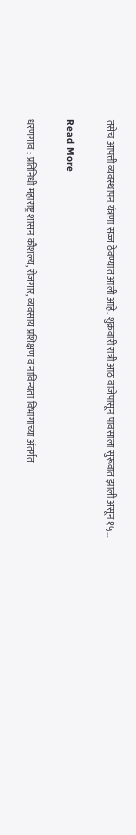तसेच आपत्ती व्यवस्थापन यंत्रणा सज्ज ठेवण्यात आली आहे. शुक्रवारी रात्री आठ वाजेपासून पावसाला सुरूवात झाली असून १५…

Read More

धरणगाव : प्रतिनिधी महाराष्ट्र शासन कौशल्य, रोजगार, व्यवसाय प्रशिक्षण व नाविन्यता विभागाच्या अंतर्गत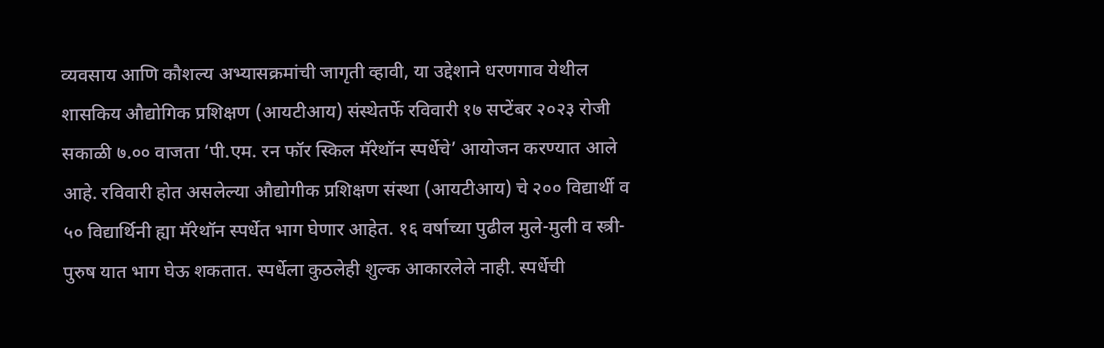व्यवसाय आणि कौशल्य अभ्यासक्रमांची जागृती व्हावी, या उद्देशाने धरणगाव येथील शासकिय औद्योगिक प्रशिक्षण (आयटीआय) संस्थेतर्फे रविवारी १७ सप्टेंबर २०२३ रोजी सकाळी ७.०० वाजता ‘पी.एम. रन फॉर स्किल मॅरेथॉन स्पर्धेचे’ आयोजन करण्यात आले आहे. रविवारी होत असलेल्या औद्योगीक प्रशिक्षण संस्था (आयटीआय) चे २०० विद्यार्थी व ५० विद्यार्थिनी ह्या मॅरेथॉन स्पर्धेत भाग घेणार आहेत. १६ वर्षाच्या पुढील मुले-मुली व स्त्री-पुरुष यात भाग घेऊ शकतात. स्पर्धेला कुठलेही शुल्क आकारलेले नाही. स्पर्धेची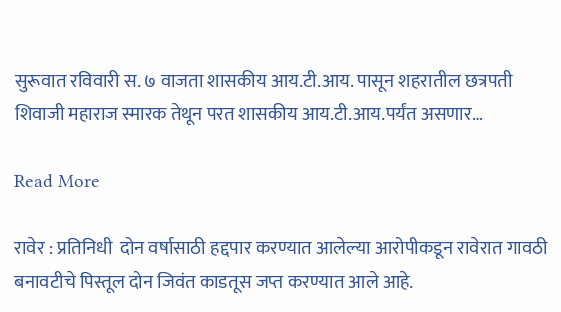सुरूवात रविवारी स. ७ वाजता शासकीय आय.टी.आय. पासून शहरातील छत्रपती शिवाजी महाराज स्मारक तेथून परत शासकीय आय.टी.आय.पर्यंत असणार…

Read More

रावेर : प्रतिनिधी  दोन वर्षासाठी हद्दपार करण्यात आलेल्या आरोपीकडून रावेरात गावठी बनावटीचे पिस्तूल दोन जिवंत काडतूस जप्त करण्यात आले आहे.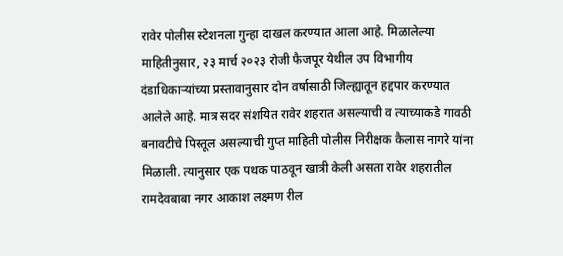रावेर पोलीस स्टेशनला गुन्हा दाखल करण्यात आला आहे. मिळालेल्या माहितीनुसार, २३ मार्च २०२३ रोजी फैजपूर येथील उप विभागीय दंडाधिकाऱ्यांच्या प्रस्तावानुसार दोन वर्षासाठी जिल्ह्यातून हद्दपार करण्यात आलेले आहे. मात्र सदर संशयित रावेर शहरात असल्याची व त्याच्याकडे गावठी बनावटीचे पिस्तूल असल्याची गुप्त माहिती पोलीस निरीक्षक कैलास नागरे यांना मिळाली. त्यानुसार एक पथक पाठवून खात्री केली असता रावेर शहरातील रामदेवबाबा नगर आकाश लक्ष्मण रील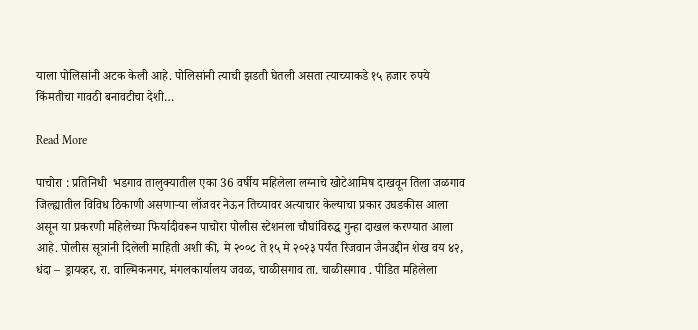याला पोलिसांनी अटक केली आहे. पोलिसांनी त्याची झडती घेतली असता त्याच्याकडे १५ हजार रुपये किंमतीचा गावठी बनावटीचा देशी…

Read More

पाचोरा : प्रतिनिधी  भडगाव तालुक्यातील एका 36 वर्षीय महिलेला लग्नाचे खोटेआमिष दाखवून तिला जळगाव जिल्ह्यातील विविध ठिकाणी असणाऱ्या लॉजवर नेऊन तिच्यावर अत्याचार केल्याचा प्रकार उघडकीस आला असून या प्रकरणी महिलेच्या फिर्यादीवरून पाचोरा पोलीस स्टेशनला चौघांविरुद्ध गुन्हा दाखल करण्यात आला आहे. पोलीस सूत्रांनी दिलेली माहिती अशी की, मे २००८ ते १५ मे २०२३ पर्यंत रिजवान जैनउद्दीन शेख वय ४२, धंदा – ड्रायव्हर, रा. वाल्मिकनगर, मंगलकार्यालय जवळ, चाळीसगाव ता. चाळीसगाव . पीडित महिलेला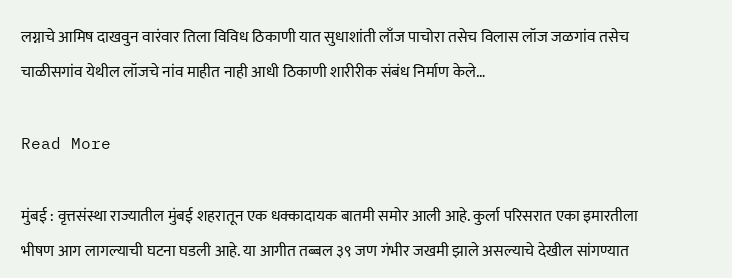लग्नाचे आमिष दाखवुन वारंवार तिला विविध ठिकाणी यात सुधाशांती लाँज पाचोरा तसेच विलास लॉज जळगांव तसेच चाळीसगांव येथील लॉजचे नांव माहीत नाही आधी ठिकाणी शारीरीक संबंध निर्माण केले…

Read More

मुंबई : वृत्तसंस्था राज्यातील मुंबई शहरातून एक धक्कादायक बातमी समोर आली आहे. कुर्ला परिसरात एका इमारतीला भीषण आग लागल्याची घटना घडली आहे. या आगीत तब्बल ३९ जण गंभीर जखमी झाले असल्याचे देखील सांगण्यात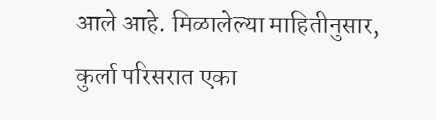आले आहे. मिळालेल्या माहितीनुसार, कुर्ला परिसरात एका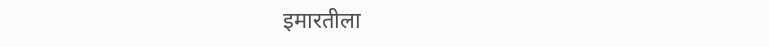इमारतीला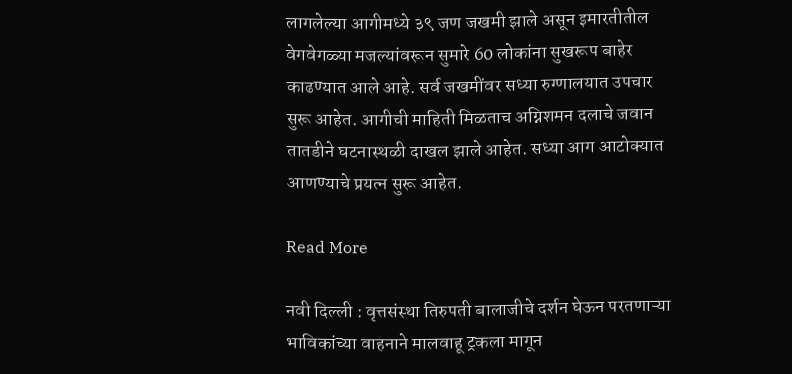लागलेल्या आगीमध्ये ३९ जण जखमी झाले असून इमारतीतील वेगवेगळ्या मजल्यांवरून सुमारे 60 लोकांना सुखरूप बाहेर काढण्यात आले आहे. सर्व जखमींवर सध्या रुग्णालयात उपचार सुरू आहेत. आगीची माहिती मिळताच अग्निशमन दलाचे जवान तातडीने घटनास्थळी दाखल झाले आहेत. सध्या आग आटोक्यात आणण्याचे प्रयत्न सुरू आहेत.

Read More

नवी दिल्ली : वृत्तसंस्था तिरुपती बालाजीचे दर्शन घेऊन परतणाऱ्या भाविकांच्या वाहनाने मालवाहू ट्रकला मागून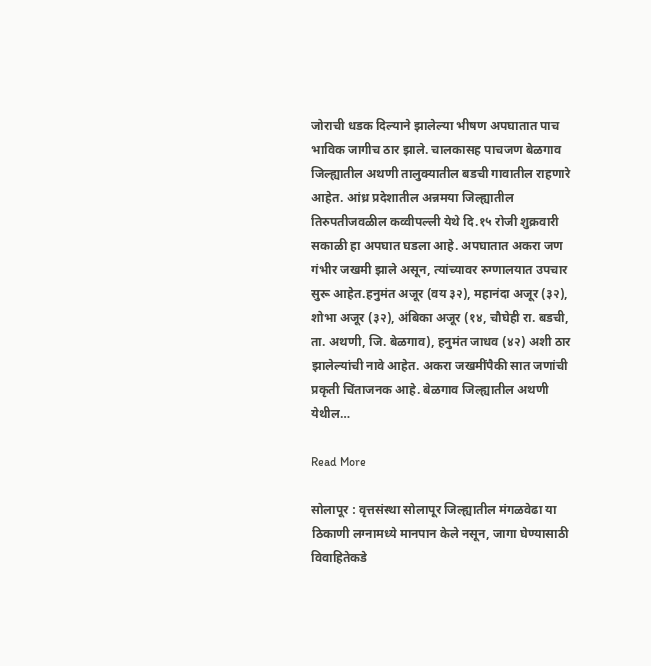जोराची धडक दिल्याने झालेल्या भीषण अपघातात पाच भाविक जागीच ठार झाले. चालकासह पाचजण बेळगाव जिल्ह्यातील अथणी तालुक्यातील बडची गावातील राहणारे आहेत. आंध्र प्रदेशातील अन्नमया जिल्ह्यातील तिरुपतीजवळील कव्वीपल्ली येथे दि.१५ रोजी शुक्रवारी सकाळी हा अपघात घडला आहे. अपघातात अकरा जण गंभीर जखमी झाले असून, त्यांच्यावर रुग्णालयात उपचार सुरू आहेत.हनुमंत अजूर (वय ३२), महानंदा अजूर (३२), शोभा अजूर (३२), अंबिका अजूर (१४, चौघेही रा. बडची, ता. अथणी, जि. बेळगाव), हनुमंत जाधव (४२) अशी ठार झालेल्यांची नावे आहेत. अकरा जखमींपैकी सात जणांची प्रकृती चिंताजनक आहे. बेळगाव जिल्ह्यातील अथणी येथील…

Read More

सोलापूर : वृत्तसंस्था सोलापूर जिल्ह्यातील मंगळवेढा या ठिकाणी लग्नामध्ये मानपान केले नसून, जागा घेण्यासाठी विवाहितेकडे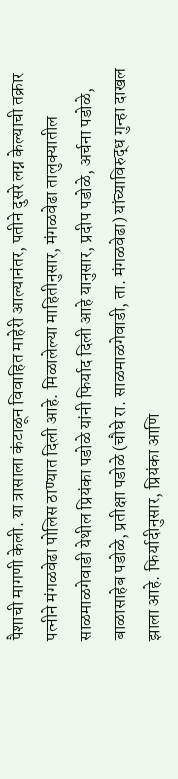पैशाची मागणी केली. या त्रासाला कंटाळून विवाहित माहेरी आल्यानंतर, पतीने दुसरे लग्न केल्याची तक्रार पत्नीने मंगळवेढा पोलिस ठाण्यात दिली आहे. मिळालेल्या माहितीनुसार, मंगळवेढा तालुक्यातील साळमाळगेवाडी येथील प्रियंका पडोळे यांनी फिर्याद दिली आहे यानुसार, प्रदीप पडोळे, अर्चना पडोळे, बाळासाहेब पडोळे, प्रतीक्षा पडोळे (चौघे रा. साळमाळगेवाडी, ता. मंगळवेढा) यांच्याविरुद्ध गुन्हा दाखल झाला आहे. फिर्यादीनुसार, प्रियंका आणि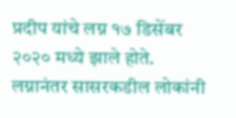प्रदीप यांचे लग्न १७ डिसेंबर २०२० मध्ये झाले होते. लग्नानंतर सासरकडील लोकांनी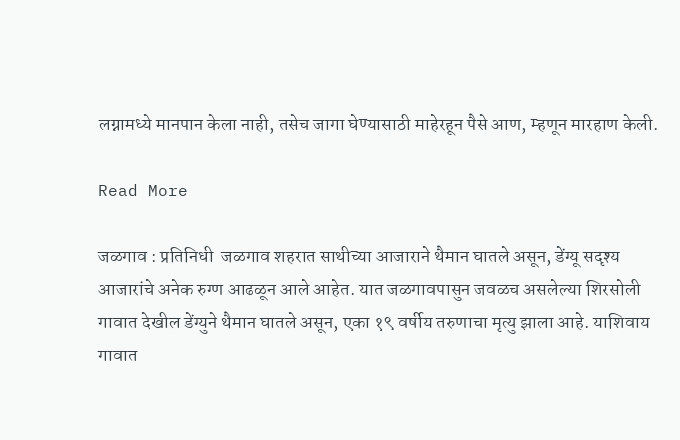लग्नामध्ये मानपान केला नाही, तसेच जागा घेण्यासाठी माहेरहून पैसे आण, म्हणून मारहाण केली.

Read More

जळगाव : प्रतिनिधी  जळगाव शहरात साथीच्या आजाराने थैमान घातले असून, डेंग्यू सदृश्य आजारांचे अनेक रुग्ण आढळून आले आहेत. यात जळगावपासुन जवळच असलेल्या शिरसोली गावात देखील डेंग्युने थैमान घातले असून, एका १९ वर्षीय तरुणाचा मृत्यु झाला आहे. याशिवाय गावात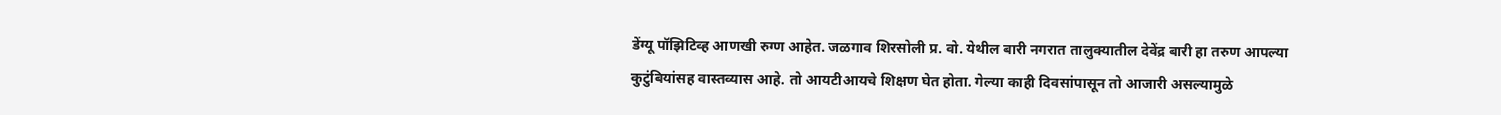डेंग्यू पॉझिटिव्ह आणखी रुग्ण आहेत. जळगाव शिरसोली प्र. वो. येथील बारी नगरात तालुक्यातील देवेंद्र बारी हा तरुण आपल्या कुटुंबियांसह वास्तव्यास आहे. तो आयटीआयचे शिक्षण घेत होता. गेल्या काही दिवसांपासून तो आजारी असल्यामुळे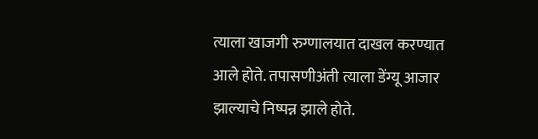त्याला खाजगी रुग्णालयात दाखल करण्यात आले होते. तपासणीअंती त्याला डेंग्यू आजार झाल्याचे निष्पन्न झाले होते.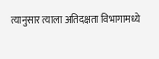त्यानुसार त्याला अतिदक्षता विभागामध्ये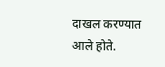दाखल करण्यात आले होते.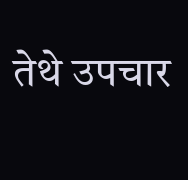तेथे उपचार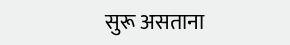सुरू असताना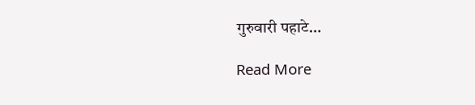गुरुवारी पहाटे…

Read More